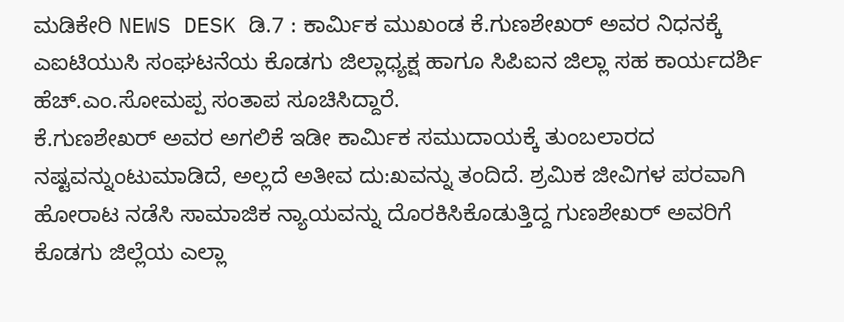ಮಡಿಕೇರಿ NEWS DESK ಡಿ.7 : ಕಾರ್ಮಿಕ ಮುಖಂಡ ಕೆ.ಗುಣಶೇಖರ್ ಅವರ ನಿಧನಕ್ಕೆ ಎಐಟಿಯುಸಿ ಸಂಘಟನೆಯ ಕೊಡಗು ಜಿಲ್ಲಾಧ್ಯಕ್ಷ ಹಾಗೂ ಸಿಪಿಐನ ಜಿಲ್ಲಾ ಸಹ ಕಾರ್ಯದರ್ಶಿ ಹೆಚ್.ಎಂ.ಸೋಮಪ್ಪ ಸಂತಾಪ ಸೂಚಿಸಿದ್ದಾರೆ.
ಕೆ.ಗುಣಶೇಖರ್ ಅವರ ಅಗಲಿಕೆ ಇಡೀ ಕಾರ್ಮಿಕ ಸಮುದಾಯಕ್ಕೆ ತುಂಬಲಾರದ ನಷ್ಟವನ್ನುಂಟುಮಾಡಿದೆ, ಅಲ್ಲದೆ ಅತೀವ ದು:ಖವನ್ನು ತಂದಿದೆ. ಶ್ರಮಿಕ ಜೀವಿಗಳ ಪರವಾಗಿ ಹೋರಾಟ ನಡೆಸಿ ಸಾಮಾಜಿಕ ನ್ಯಾಯವನ್ನು ದೊರಕಿಸಿಕೊಡುತ್ತಿದ್ದ ಗುಣಶೇಖರ್ ಅವರಿಗೆ ಕೊಡಗು ಜಿಲ್ಲೆಯ ಎಲ್ಲಾ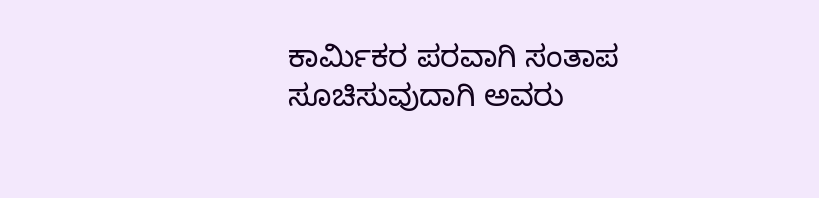ಕಾರ್ಮಿಕರ ಪರವಾಗಿ ಸಂತಾಪ ಸೂಚಿಸುವುದಾಗಿ ಅವರು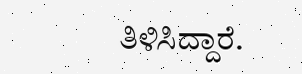ತಿಳಿಸಿದ್ದಾರೆ.